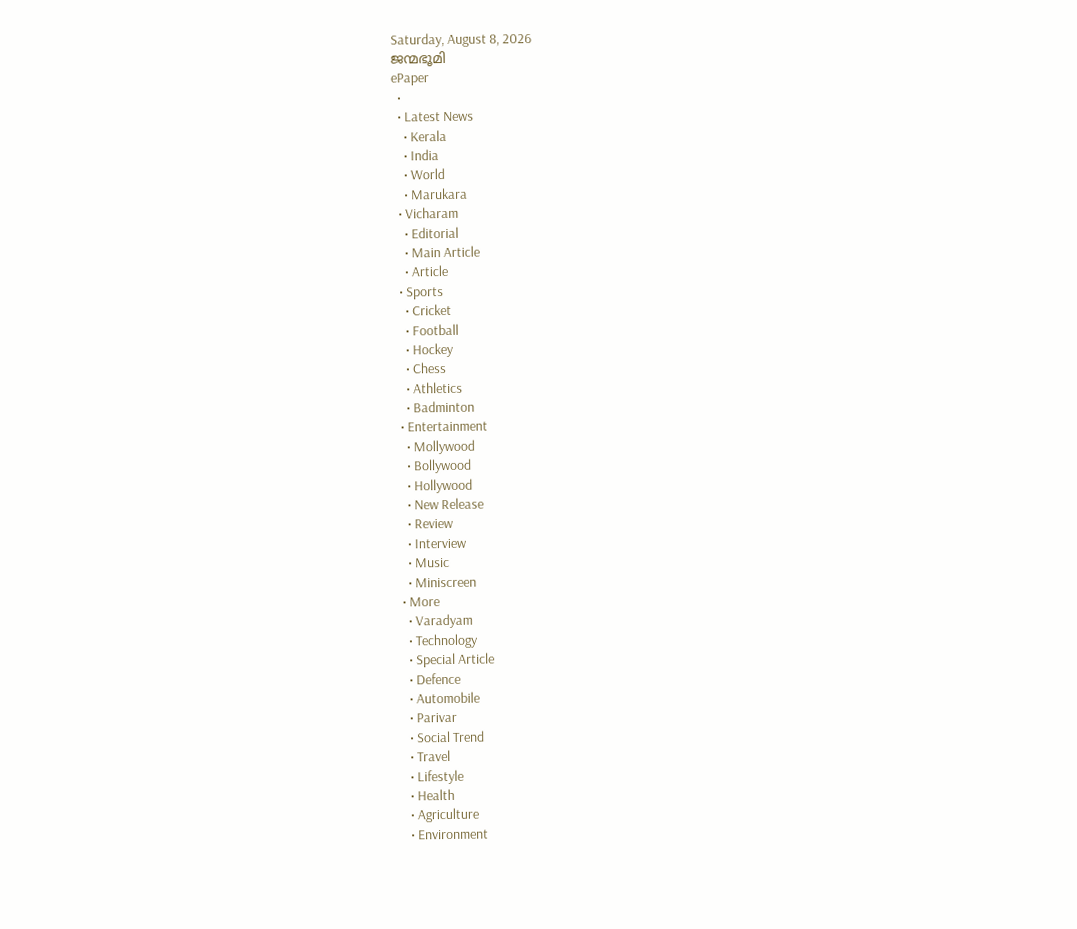Saturday, August 8, 2026
ജന്മഭൂമി
ePaper
  •
  • Latest News
    • Kerala
    • India
    • World
    • Marukara
  • Vicharam
    • Editorial
    • Main Article
    • Article
  • Sports
    • Cricket
    • Football
    • Hockey
    • Chess
    • Athletics
    • Badminton
  • Entertainment
    • Mollywood
    • Bollywood
    • Hollywood
    • New Release
    • Review
    • Interview
    • Music
    • Miniscreen
  • More
    • Varadyam
    • Technology
    • Special Article
    • Defence
    • Automobile
    • Parivar
    • Social Trend
    • Travel
    • Lifestyle
    • Health
    • Agriculture
    • Environment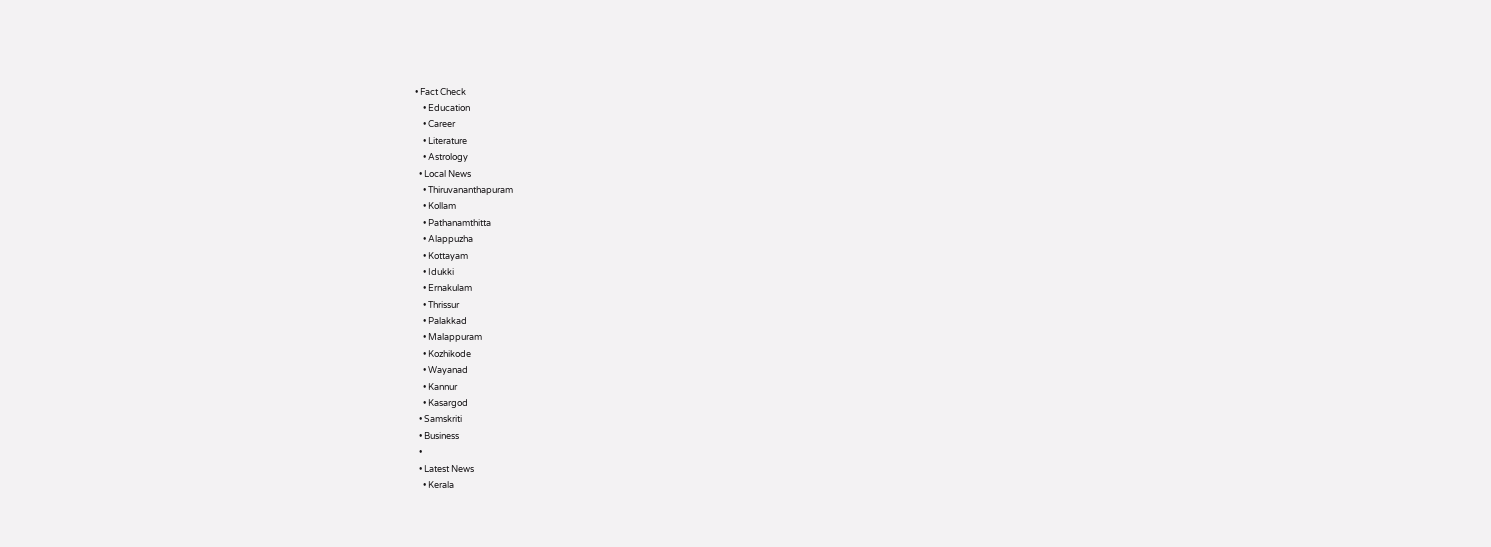• Fact Check
    • Education
    • Career
    • Literature
    • Astrology
  • Local News
    • Thiruvananthapuram
    • Kollam
    • Pathanamthitta
    • Alappuzha
    • Kottayam
    • Idukki
    • Ernakulam
    • Thrissur
    • Palakkad
    • Malappuram
    • Kozhikode
    • Wayanad
    • Kannur
    • Kasargod
  • Samskriti
  • Business
  •
  • Latest News
    • Kerala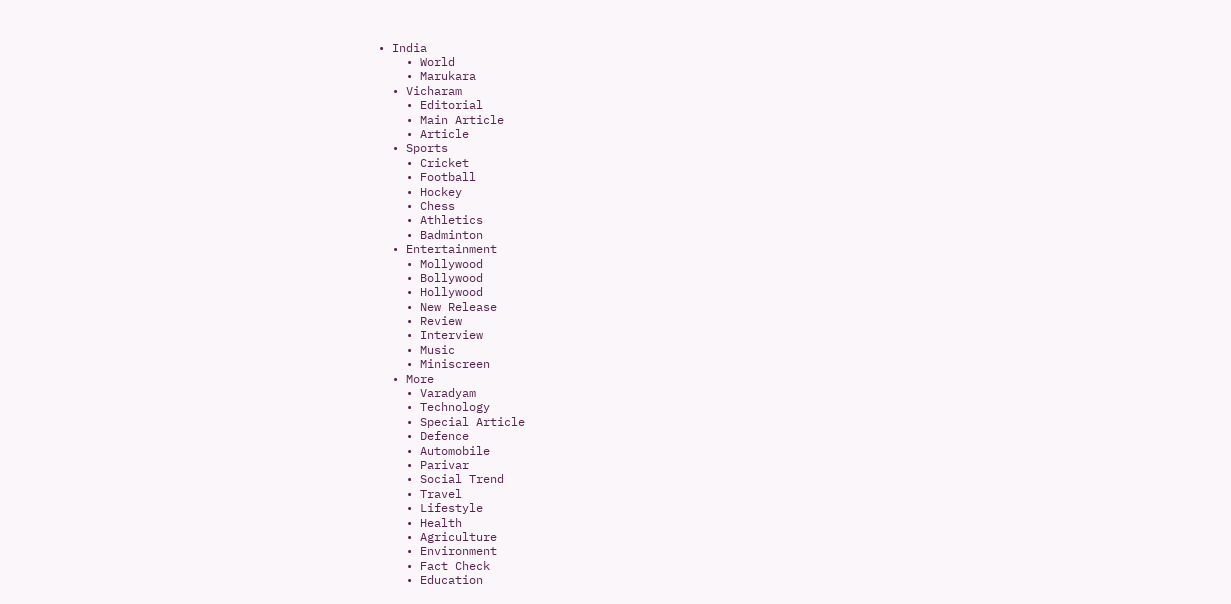• India
    • World
    • Marukara
  • Vicharam
    • Editorial
    • Main Article
    • Article
  • Sports
    • Cricket
    • Football
    • Hockey
    • Chess
    • Athletics
    • Badminton
  • Entertainment
    • Mollywood
    • Bollywood
    • Hollywood
    • New Release
    • Review
    • Interview
    • Music
    • Miniscreen
  • More
    • Varadyam
    • Technology
    • Special Article
    • Defence
    • Automobile
    • Parivar
    • Social Trend
    • Travel
    • Lifestyle
    • Health
    • Agriculture
    • Environment
    • Fact Check
    • Education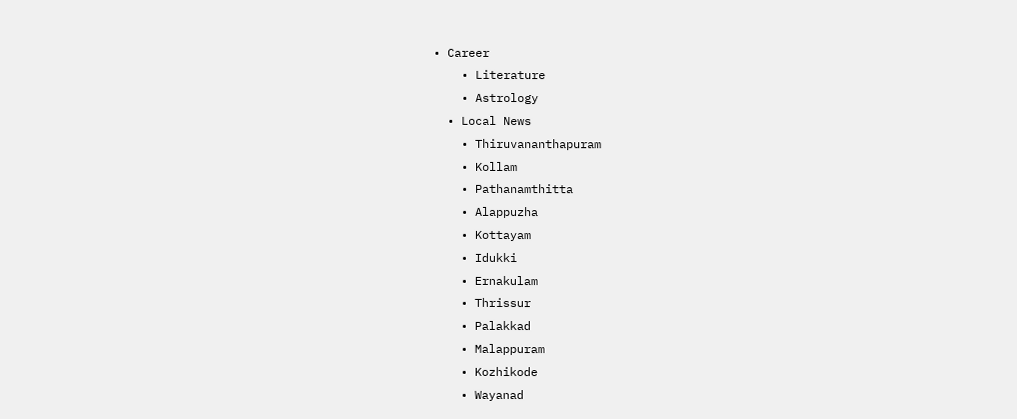• Career
    • Literature
    • Astrology
  • Local News
    • Thiruvananthapuram
    • Kollam
    • Pathanamthitta
    • Alappuzha
    • Kottayam
    • Idukki
    • Ernakulam
    • Thrissur
    • Palakkad
    • Malappuram
    • Kozhikode
    • Wayanad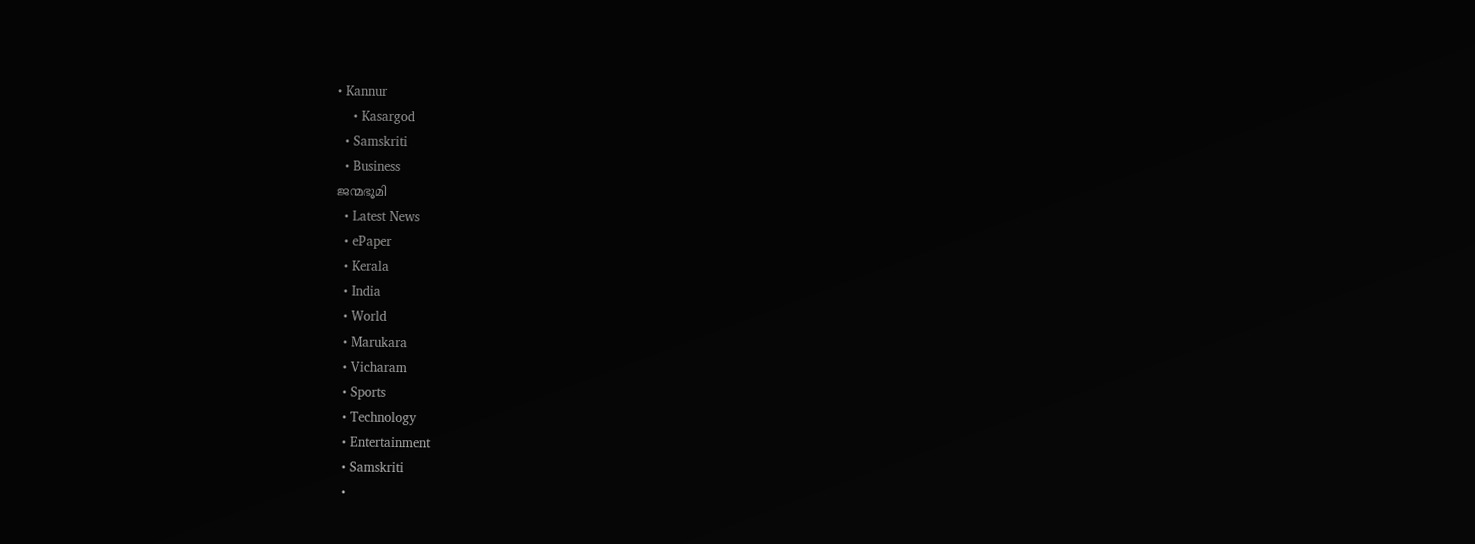• Kannur
    • Kasargod
  • Samskriti
  • Business
ജന്മഭൂമി
  • Latest News
  • ePaper
  • Kerala
  • India
  • World
  • Marukara
  • Vicharam
  • Sports
  • Technology
  • Entertainment
  • Samskriti
  •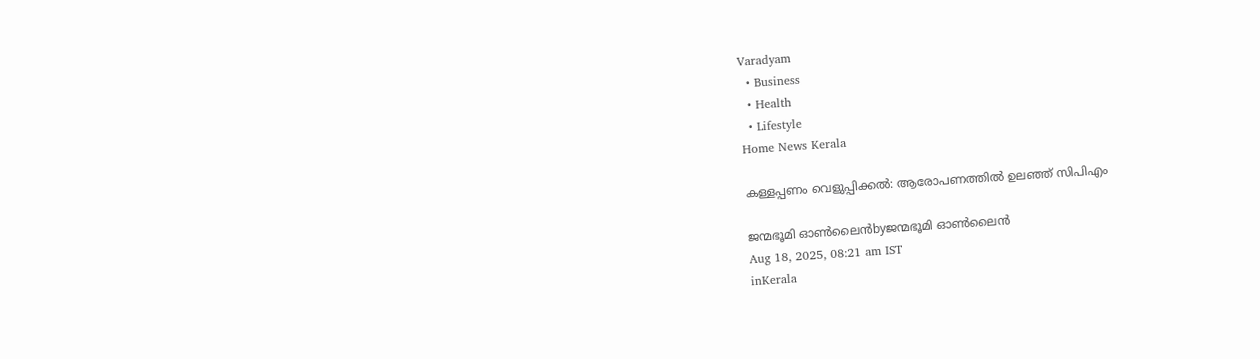Varadyam
  • Business
  • Health
  • Lifestyle
Home News Kerala

കള്ളപ്പണം വെളുപ്പിക്കല്‍: ആരോപണത്തില്‍ ഉലഞ്ഞ് സിപിഎം

ജന്മഭൂമി ഓണ്‍ലൈന്‍byജന്മഭൂമി ഓണ്‍ലൈന്‍
Aug 18, 2025, 08:21 am IST
inKerala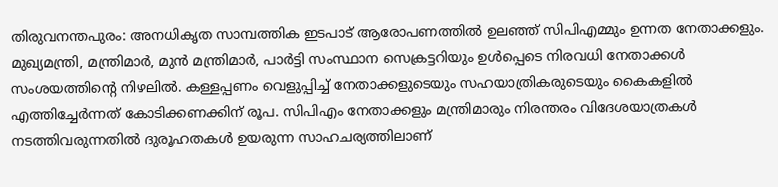തിരുവനന്തപുരം: അനധികൃത സാമ്പത്തിക ഇടപാട് ആരോപണത്തില്‍ ഉലഞ്ഞ് സിപിഎമ്മും ഉന്നത നേതാക്കളും. മുഖ്യമന്ത്രി, മന്ത്രിമാര്‍, മുന്‍ മന്ത്രിമാര്‍, പാര്‍ട്ടി സംസ്ഥാന സെക്രട്ടറിയും ഉള്‍പ്പെടെ നിരവധി നേതാക്കള്‍ സംശയത്തിന്റെ നിഴലില്‍. കള്ളപ്പണം വെളുപ്പിച്ച് നേതാക്കളുടെയും സഹയാത്രികരുടെയും കൈകളില്‍ എത്തിച്ചേര്‍ന്നത് കോടിക്കണക്കിന് രൂപ. സിപിഎം നേതാക്കളും മന്ത്രിമാരും നിരന്തരം വിദേശയാത്രകള്‍ നടത്തിവരുന്നതില്‍ ദുരൂഹതകള്‍ ഉയരുന്ന സാഹചര്യത്തിലാണ്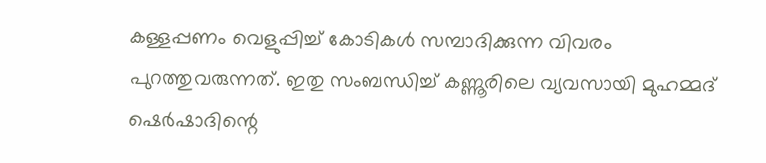കള്ളപ്പണം വെളുപ്പിച്ച് കോടികള്‍ സമ്പാദിക്കുന്ന വിവരം പുറത്തുവരുന്നത്. ഇതു സംബന്ധിച്ച് കണ്ണൂരിലെ വ്യവസായി മുഹമ്മദ് ഷെര്‍ഷാദിന്റെ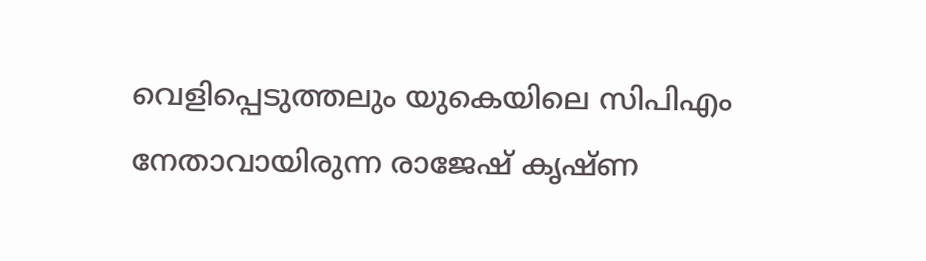വെളിപ്പെടുത്തലും യുകെയിലെ സിപിഎം നേതാവായിരുന്ന രാജേഷ് കൃഷ്ണ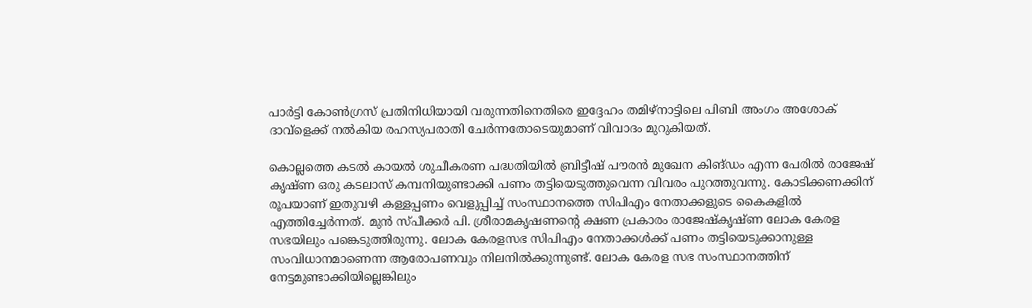പാര്‍ട്ടി കോണ്‍ഗ്രസ് പ്രതിനിധിയായി വരുന്നതിനെതിരെ ഇദ്ദേഹം തമിഴ്‌നാട്ടിലെ പിബി അംഗം അശോക് ദാവ്ളെക്ക് നല്‍കിയ രഹസ്യപരാതി ചേര്‍ന്നതോടെയുമാണ് വിവാദം മുറുകിയത്.

കൊല്ലത്തെ കടല്‍ കായല്‍ ശുചീകരണ പദ്ധതിയില്‍ ബ്രിട്ടീഷ് പൗരന്‍ മുഖേന കിങ്ഡം എന്ന പേരില്‍ രാജേഷ് കൃഷ്ണ ഒരു കടലാസ് കമ്പനിയുണ്ടാക്കി പണം തട്ടിയെടുത്തുവെന്ന വിവരം പുറത്തുവന്നു. കോടിക്കണക്കിന് രൂപയാണ് ഇതുവഴി കള്ളപ്പണം വെളുപ്പിച്ച് സംസ്ഥാനത്തെ സിപിഎം നേതാക്കളുടെ കൈകളില്‍ എത്തിച്ചേര്‍ന്നത്. മുന്‍ സ്പീക്കര്‍ പി. ശ്രീരാമകൃഷണന്റെ ക്ഷണ പ്രകാരം രാജേഷ്‌കൃഷ്ണ ലോക കേരള സഭയിലും പങ്കെടുത്തിരുന്നു. ലോക കേരളസഭ സിപിഎം നേതാക്കള്‍ക്ക് പണം തട്ടിയെടുക്കാനുള്ള സംവിധാനമാണെന്ന ആരോപണവും നിലനില്‍ക്കുന്നുണ്ട്. ലോക കേരള സഭ സംസ്ഥാനത്തിന് നേട്ടമുണ്ടാക്കിയില്ലെങ്കിലും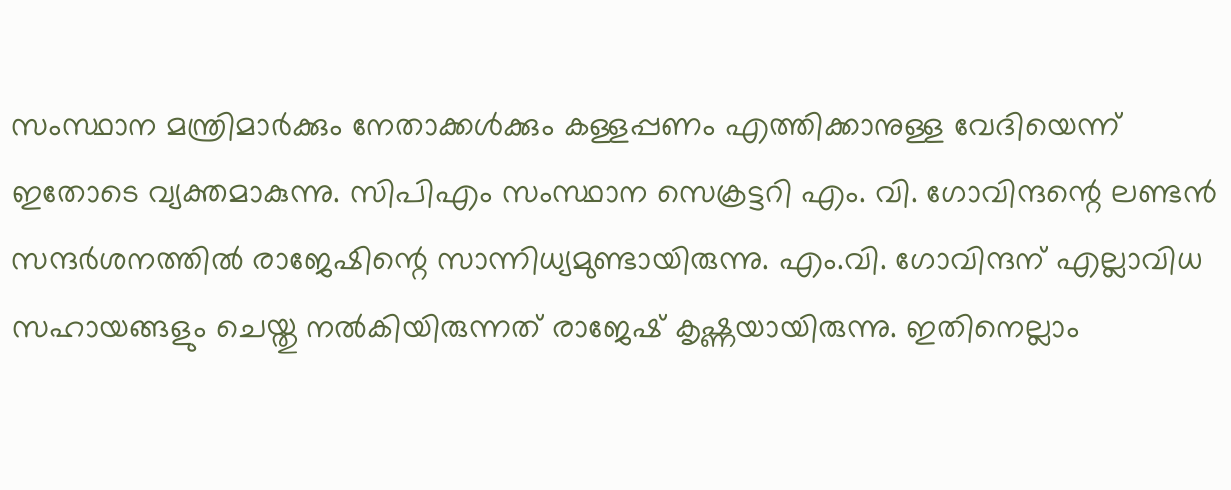സംസ്ഥാന മന്ത്രിമാര്‍ക്കും നേതാക്കള്‍ക്കും കള്ളപ്പണം എത്തിക്കാനുള്ള വേദിയെന്ന് ഇതോടെ വ്യക്തമാകുന്നു. സിപിഎം സംസ്ഥാന സെക്രട്ടറി എം. വി. ഗോവിന്ദന്റെ ലണ്ടന്‍ സന്ദര്‍ശനത്തില്‍ രാജേഷിന്റെ സാന്നിധ്യമുണ്ടായിരുന്നു. എം.വി. ഗോവിന്ദന് എല്ലാവിധ സഹായങ്ങളും ചെയ്തു നല്‍കിയിരുന്നത് രാജേഷ് കൃഷ്ണയായിരുന്നു. ഇതിനെല്ലാം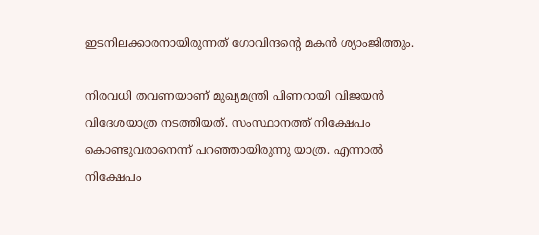ഇടനിലക്കാരനായിരുന്നത് ഗോവിന്ദന്റെ മകന്‍ ശ്യാംജിത്തും.

നിരവധി തവണയാണ് മുഖ്യമന്ത്രി പിണറായി വിജയന്‍ വിദേശയാത്ര നടത്തിയത്. സംസ്ഥാനത്ത് നിക്ഷേപം കൊണ്ടുവരാനെന്ന് പറഞ്ഞായിരുന്നു യാത്ര. എന്നാല്‍ നിക്ഷേപം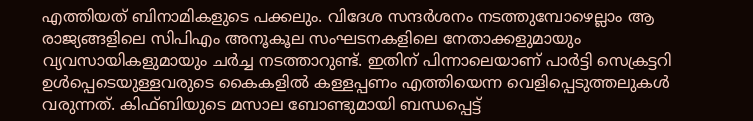എത്തിയത് ബിനാമികളുടെ പക്കലും. വിദേശ സന്ദര്‍ശനം നടത്തുമ്പോഴെല്ലാം ആ രാജ്യങ്ങളിലെ സിപിഎം അനൂകൂല സംഘടനകളിലെ നേതാക്കളുമായും വ്യവസായികളുമായും ചര്‍ച്ച നടത്താറുണ്ട്. ഇതിന് പിന്നാലെയാണ് പാര്‍ട്ടി സെക്രട്ടറി ഉള്‍പ്പെടെയുള്ളവരുടെ കൈകളില്‍ കള്ളപ്പണം എത്തിയെന്ന വെളിപ്പെടുത്തലുകള്‍ വരുന്നത്. കിഫ്ബിയുടെ മസാല ബോണ്ടുമായി ബന്ധപ്പെട്ട്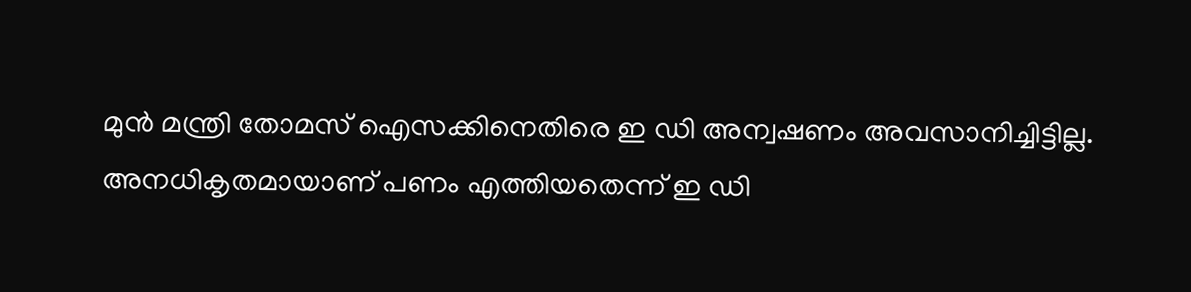മുന്‍ മന്ത്രി തോമസ് ഐസക്കിനെതിരെ ഇ ഡി അന്വഷണം അവസാനിച്ചിട്ടില്ല. അനധികൃതമായാണ് പണം എത്തിയതെന്ന് ഇ ഡി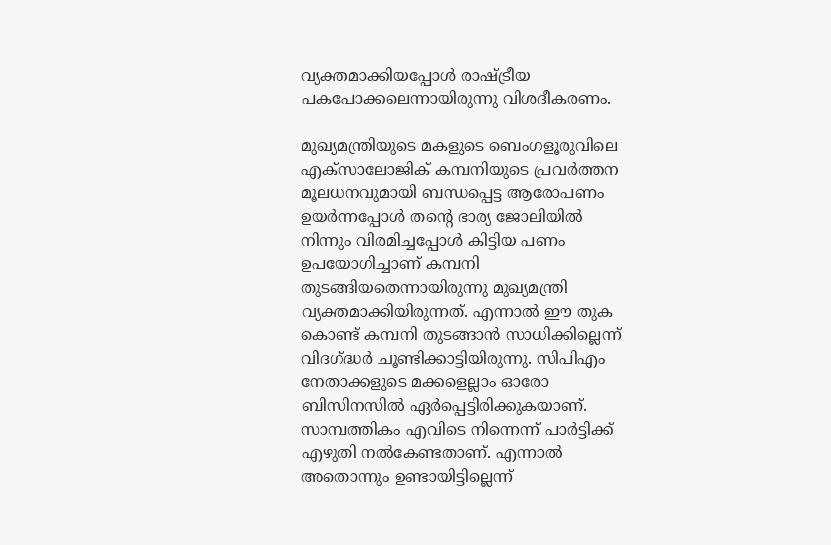വ്യക്തമാക്കിയപ്പോള്‍ രാഷ്‌ട്രീയ പകപോക്കലെന്നായിരുന്നു വിശദീകരണം.

മുഖ്യമന്ത്രിയുടെ മകളുടെ ബെംഗളൂരുവിലെ എക്‌സാലോജിക് കമ്പനിയുടെ പ്രവര്‍ത്തന മൂലധനവുമായി ബന്ധപ്പെട്ട ആരോപണം ഉയര്‍ന്നപ്പോള്‍ തന്റെ ഭാര്യ ജോലിയില്‍ നിന്നും വിരമിച്ചപ്പോള്‍ കിട്ടിയ പണം ഉപയോഗിച്ചാണ് കമ്പനി തുടങ്ങിയതെന്നായിരുന്നു മുഖ്യമന്ത്രി വ്യക്തമാക്കിയിരുന്നത്. എന്നാല്‍ ഈ തുക കൊണ്ട് കമ്പനി തുടങ്ങാന്‍ സാധിക്കില്ലെന്ന് വിദഗ്‌ദ്ധര്‍ ചൂണ്ടിക്കാട്ടിയിരുന്നു. സിപിഎം നേതാക്കളുടെ മക്കളെല്ലാം ഓരോ ബിസിനസില്‍ ഏര്‍പ്പെട്ടിരിക്കുകയാണ്. സാമ്പത്തികം എവിടെ നിന്നെന്ന് പാര്‍ട്ടിക്ക് എഴുതി നല്‍കേണ്ടതാണ്. എന്നാല്‍ അതൊന്നും ഉണ്ടായിട്ടില്ലെന്ന്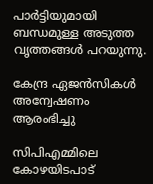പാര്‍ട്ടിയുമായി ബന്ധമുള്ള അടുത്ത വൃത്തങ്ങള്‍ പറയുന്നു.

കേന്ദ്ര ഏജന്‍സികള്‍ അന്വേഷണം ആരംഭിച്ചു

സിപിഎമ്മിലെ കോഴയിടപാട്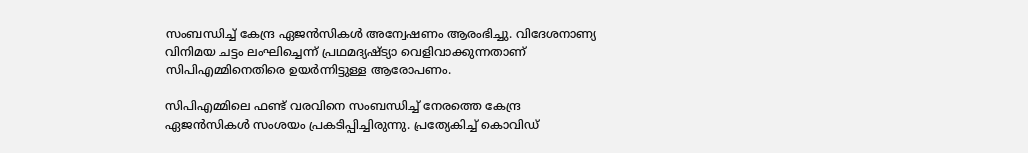സംബന്ധിച്ച് കേന്ദ്ര ഏജന്‍സികള്‍ അന്വേഷണം ആരംഭിച്ചു. വിദേശനാണ്യ വിനിമയ ചട്ടം ലംഘിച്ചെന്ന് പ്രഥമദ്യഷ്ട്യാ വെളിവാക്കുന്നതാണ് സിപിഎമ്മിനെതിരെ ഉയര്‍ന്നിട്ടുള്ള ആരോപണം.

സിപിഎമ്മിലെ ഫണ്ട് വരവിനെ സംബന്ധിച്ച് നേരത്തെ കേന്ദ്ര ഏജന്‍സികള്‍ സംശയം പ്രകടിപ്പിച്ചിരുന്നു. പ്രത്യേകിച്ച് കൊവിഡ്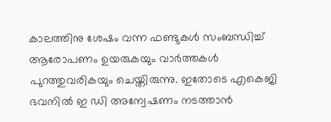കാലത്തിനു ശേഷം വന്ന ഫണ്ടുകള്‍ സംബന്ധിച്ച് ആരോപണം ഉയരുകയും വാര്‍ത്തകള്‍ പുറത്തുവരികയും ചെയ്തിരുന്നു. ഇതോടെ എകെജി ഭവനില്‍ ഇ ഡി അന്വേഷണം നടത്താന്‍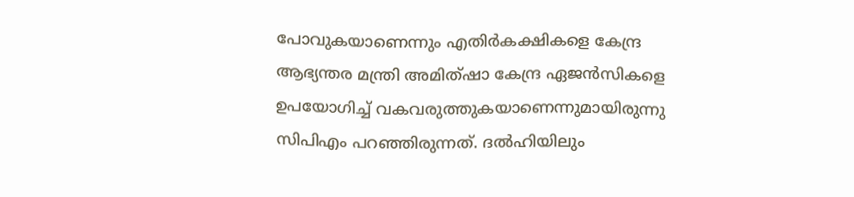പോവുകയാണെന്നും എതിര്‍കക്ഷികളെ കേന്ദ്ര ആഭ്യന്തര മന്ത്രി അമിത്ഷാ കേന്ദ്ര ഏജന്‍സികളെ ഉപയോഗിച്ച് വകവരുത്തുകയാണെന്നുമായിരുന്നു സിപിഎം പറഞ്ഞിരുന്നത്. ദല്‍ഹിയിലും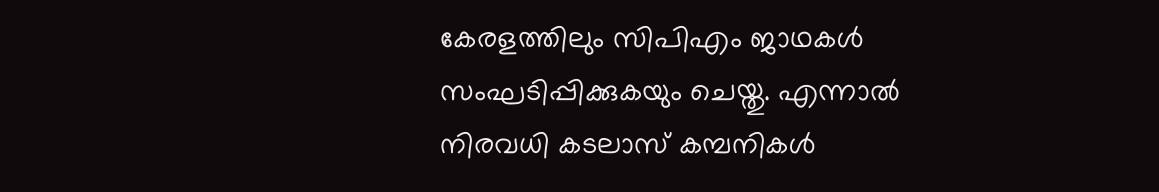കേരളത്തിലും സിപിഎം ജാഥകള്‍ സംഘടിപ്പിക്കുകയും ചെയ്തു. എന്നാല്‍ നിരവധി കടലാസ് കമ്പനികള്‍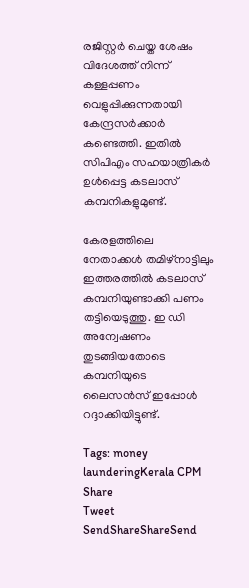രജിസ്റ്റര്‍ ചെയ്ത ശേഷം വിദേശത്ത് നിന്ന് കള്ളപ്പണം വെളുപ്പിക്കുന്നതായി കേന്ദ്രസര്‍ക്കാര്‍ കണ്ടെത്തി. ഇതില്‍ സിപിഎം സഹയാത്രികര്‍ ഉള്‍പ്പെട്ട കടലാസ് കമ്പനികളുമുണ്ട്.

കേരളത്തിലെ നേതാക്കള്‍ തമിഴ്‌നാട്ടിലും ഇത്തരത്തില്‍ കടലാസ് കമ്പനിയുണ്ടാക്കി പണം തട്ടിയെടുത്തു. ഇ ഡി അന്വേഷണം തുടങ്ങിയതോടെ കമ്പനിയുടെ ലൈസന്‍സ് ഇപ്പോള്‍ റദ്ദാക്കിയിട്ടുണ്ട്.

Tags: money launderingKerala CPM
Share
Tweet
SendShareShareSend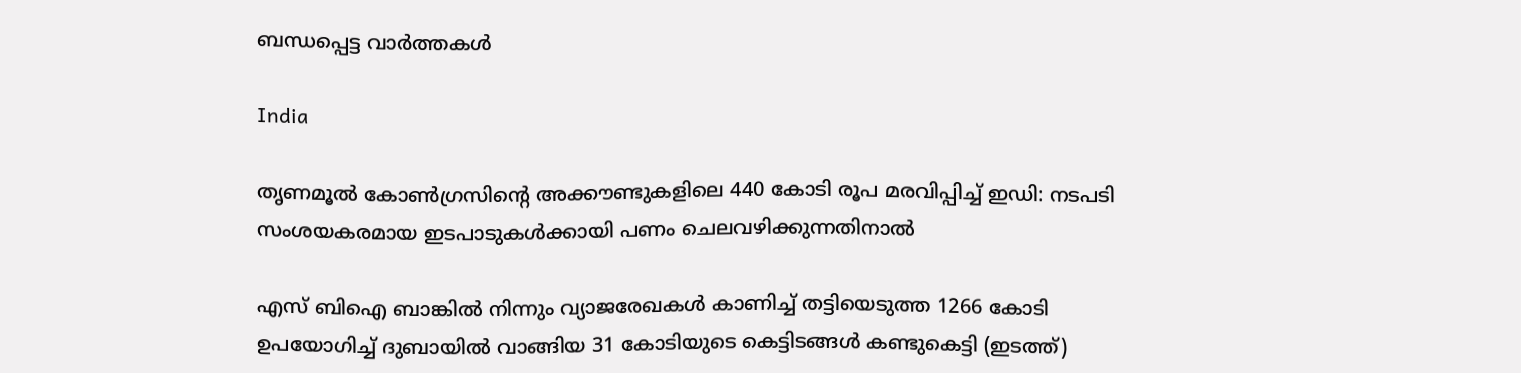ബന്ധപ്പെട്ട വാര്‍ത്തകള്‍

India

തൃണമൂൽ കോൺഗ്രസിന്റെ അക്കൗണ്ടുകളിലെ 440 കോടി രൂപ മരവിപ്പിച്ച് ഇഡി: നടപടി സംശയകരമായ ഇടപാടുകൾക്കായി പണം ചെലവഴിക്കുന്നതിനാൽ

എസ് ബിഐ ബാങ്കില്‍ നിന്നും വ്യാജരേഖകള്‍ കാണിച്ച് തട്ടിയെടുത്ത 1266 കോടി ഉപയോഗിച്ച് ദുബായില്‍ വാങ്ങിയ 31 കോടിയുടെ കെട്ടിടങ്ങള്‍ കണ്ടുകെട്ടി (ഇടത്ത്)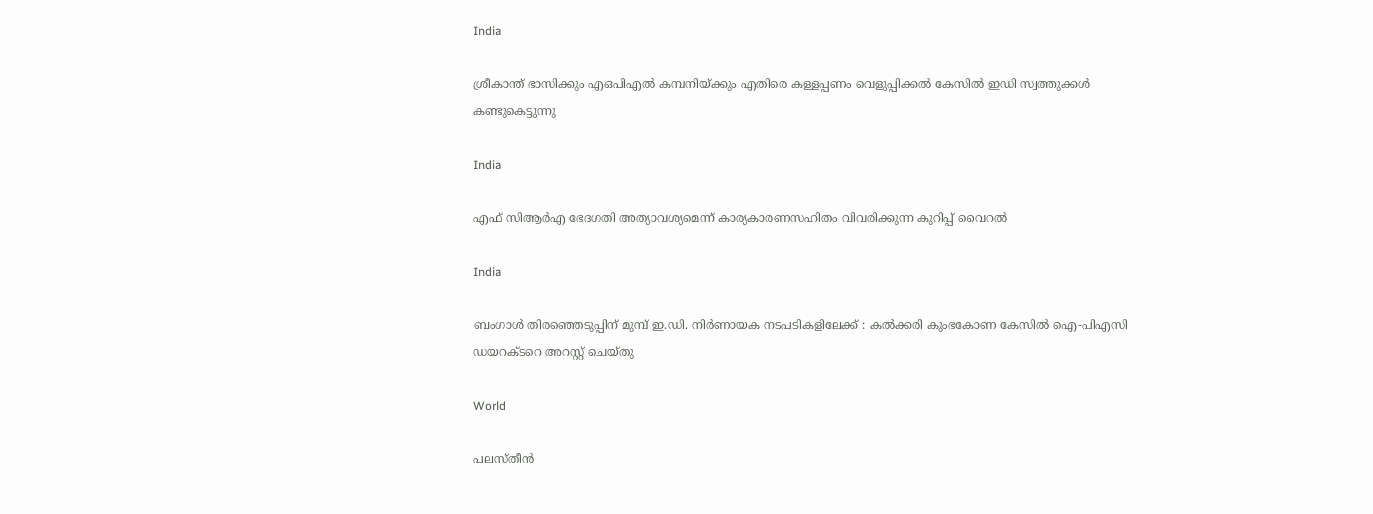India

ശ്രീകാന്ത് ഭാസിക്കും എഒപിഎല്‍ കമ്പനിയ്‌ക്കും എതിരെ കള്ളപ്പണം വെളുപ്പിക്കല്‍ കേസില്‍ ഇഡി സ്വത്തുക്കള്‍ കണ്ടുകെട്ടുന്നു

India

എഫ് സിആര്‍എ ഭേദഗതി അത്യാവശ്യമെന്ന് കാര്യകാരണസഹിതം വിവരിക്കുന്ന കുറിപ്പ് വൈറല്‍

India

ബംഗാൾ തിരഞ്ഞെടുപ്പിന് മുമ്പ് ഇ.ഡി. നിർണായക നടപടികളിലേക്ക് : കൽക്കരി കുംഭകോണ കേസിൽ ഐ-പിഎസി ഡയറക്ടറെ അറസ്റ്റ് ചെയ്തു

World

പലസ്തീൻ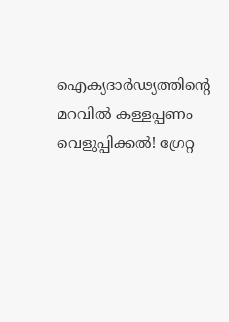ഐക്യദാർഢ്യത്തിന്റെ മറവിൽ കള്ളപ്പണം വെളുപ്പിക്കൽ! ഗ്രേറ്റ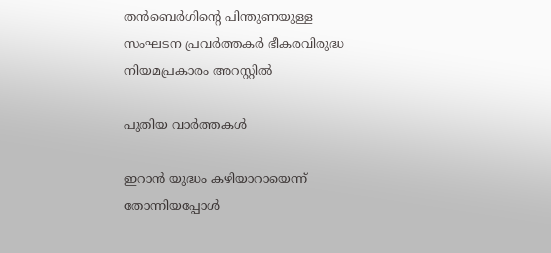തന്‍ബെര്‍ഗിന്റെ പിന്തുണയുള്ള സംഘടന പ്രവർത്തകർ ഭീകരവിരുദ്ധ നിയമപ്രകാരം അറസ്റ്റിൽ

പുതിയ വാര്‍ത്തകള്‍

ഇറാന്‍ യുദ്ധം കഴിയാറായെന്ന് തോന്നിയപ്പോള്‍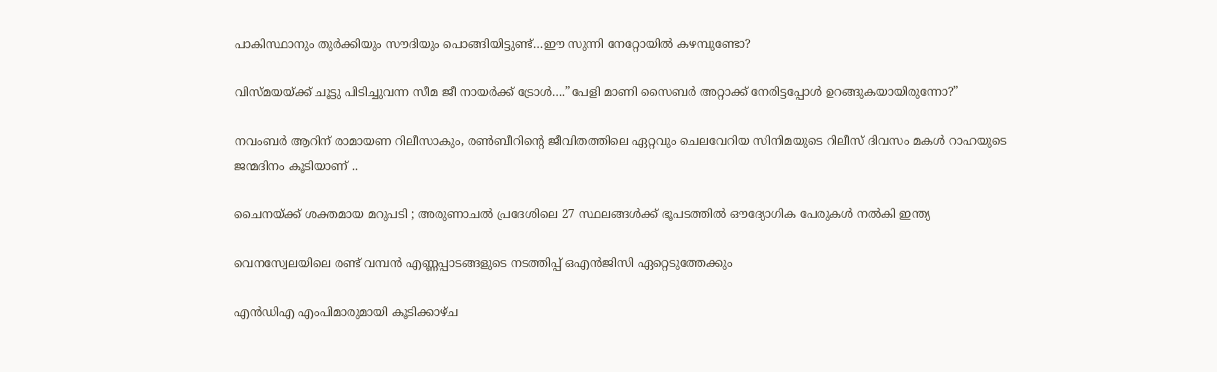പാകിസ്ഥാനും തുര്‍ക്കിയും സൗദിയും പൊങ്ങിയിട്ടുണ്ട്…ഈ സുന്നി നേറ്റോയില്‍ കഴമ്പുണ്ടോ?

വിസ്മയയ്‌ക്ക് ചൂട്ടു പിടിച്ചുവന്ന സീമ ജീ നായര്‍ക്ക് ട്രോള്‍….”പേളി മാണി സൈബര്‍ അറ്റാക്ക് നേരിട്ടപ്പോള്‍ ഉറങ്ങുകയായിരുന്നോ?”

നവംബര്‍ ആറിന് രാമായണ റിലീസാകും, രണ്‍ബീറിന്റെ ജീവിതത്തിലെ ഏറ്റവും ചെലവേറിയ സിനിമയുടെ റിലീസ് ദിവസം മകള്‍ റാഹയുടെ ജന്മദിനം കൂടിയാണ് ..

ചൈനയ്‌ക്ക് ശക്തമായ മറുപടി ; അരുണാചൽ പ്രദേശിലെ 27 സ്ഥലങ്ങൾക്ക് ഭൂപടത്തിൽ ഔദ്യോഗിക പേരുകൾ നൽകി ഇന്ത്യ

വെനസ്വേലയിലെ രണ്ട് വമ്പന്‍ എണ്ണപ്പാടങ്ങളുടെ നടത്തിപ്പ് ഒഎന്‍ജിസി ഏറ്റെടുത്തേക്കും

എൻഡിഎ എംപിമാരുമായി കൂടിക്കാഴ്ച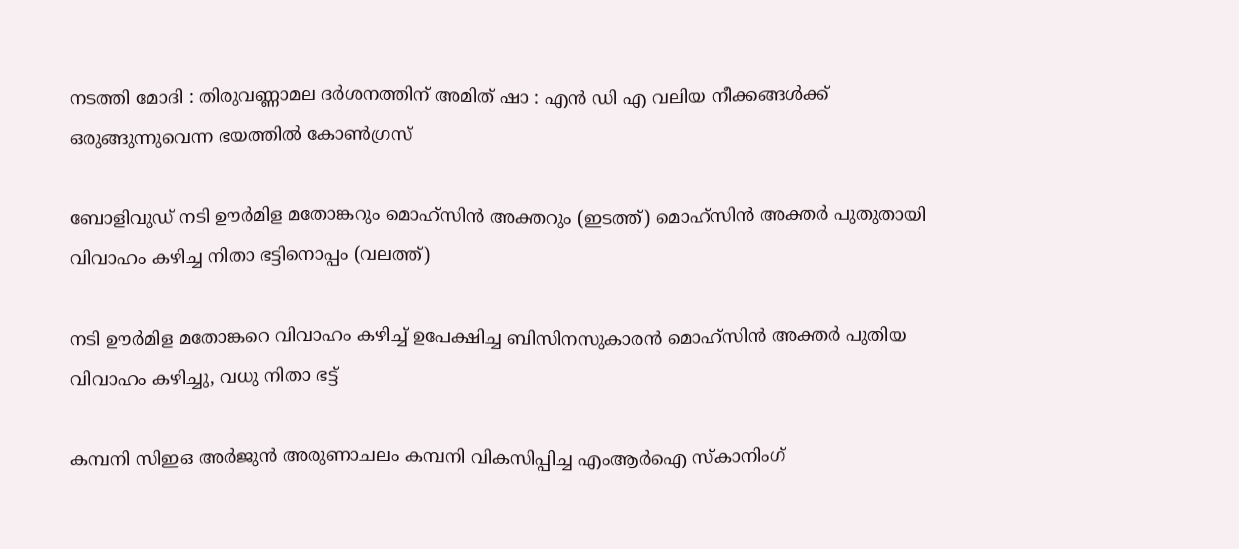നടത്തി മോദി : തിരുവണ്ണാമല ദർശനത്തിന് അമിത് ഷാ : എൻ ഡി എ വലിയ നീക്കങ്ങൾക്ക് ഒരുങ്ങുന്നുവെന്ന ഭയത്തിൽ കോൺഗ്രസ്

ബോളിവുഡ് നടി ഊര്‍മിള മതോങ്കറും മൊഹ്സിന്‍ അക്തറും (ഇടത്ത്) മൊഹ്സിന്‍ അക്തര്‍ പുതുതായി വിവാഹം കഴിച്ച നിതാ ഭട്ടിനൊപ്പം (വലത്ത്)

നടി ഊര്‍മിള മതോങ്കറെ വിവാഹം കഴിച്ച് ഉപേക്ഷിച്ച ബിസിനസുകാരന്‍ മൊഹ്സിന്‍ അക്തര്‍ പുതിയ വിവാഹം കഴിച്ചു, വധു നിതാ ഭട്ട്

കമ്പനി സിഇഒ അര്‍ജുന്‍ അരുണാചലം കമ്പനി വികസിപ്പിച്ച എംആര്‍ഐ സ്കാനിംഗ്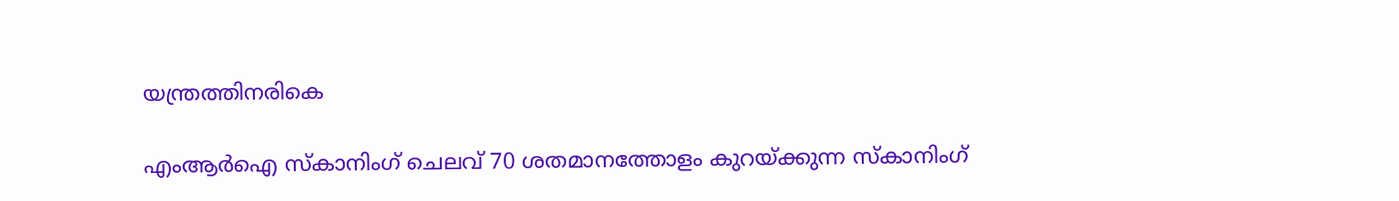യന്ത്രത്തിനരികെ

എംആര്‍ഐ സ്കാനിംഗ് ചെലവ് 70 ശതമാനത്തോളം കുറയ്‌ക്കുന്ന സ്കാനിംഗ്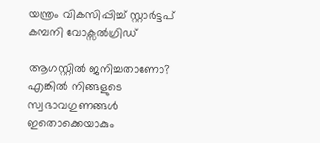യന്ത്രം വികസിപ്പിച്ച് സ്റ്റാര്‍ട്ടപ് കമ്പനി വോക്സല്‍ഗ്രിഡ്

ആഗസ്റ്റിൽ ജനിച്ചതാണോ? എങ്കിൽ നിങ്ങളുടെ സ്വഭാവഗുണങ്ങൾ ഇതൊക്കെയാകും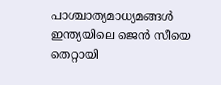പാശ്ചാത്യമാധ്യമങ്ങള്‍ ഇന്ത്യയിലെ ജെന്‍ സീയെ തെറ്റായി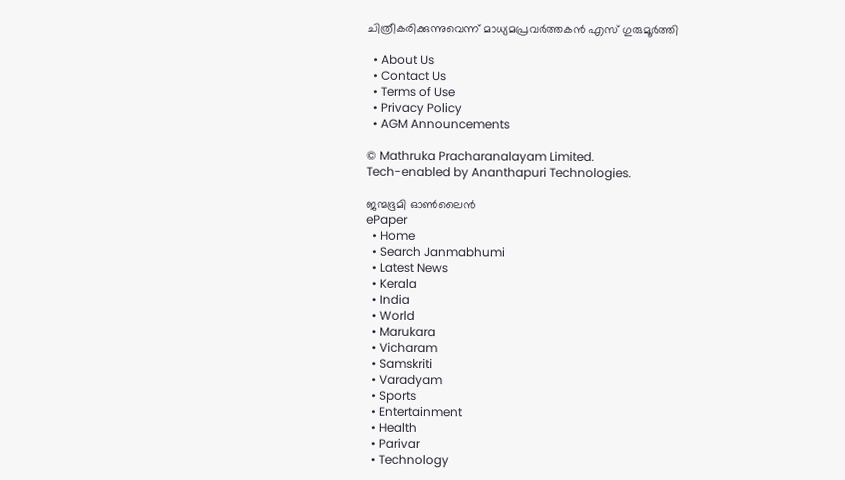ചിത്രീകരിക്കുന്നുവെന്ന് മാധ്യമപ്രവര്‍ത്തകന്‍ എസ് ഗുരുമൂര്‍ത്തി

  • About Us
  • Contact Us
  • Terms of Use
  • Privacy Policy
  • AGM Announcements

© Mathruka Pracharanalayam Limited.
Tech-enabled by Ananthapuri Technologies.

ജന്മഭൂമി ഓണ്‍ലൈന്‍
ePaper
  • Home
  • Search Janmabhumi
  • Latest News
  • Kerala
  • India
  • World
  • Marukara
  • Vicharam
  • Samskriti
  • Varadyam
  • Sports
  • Entertainment
  • Health
  • Parivar
  • Technology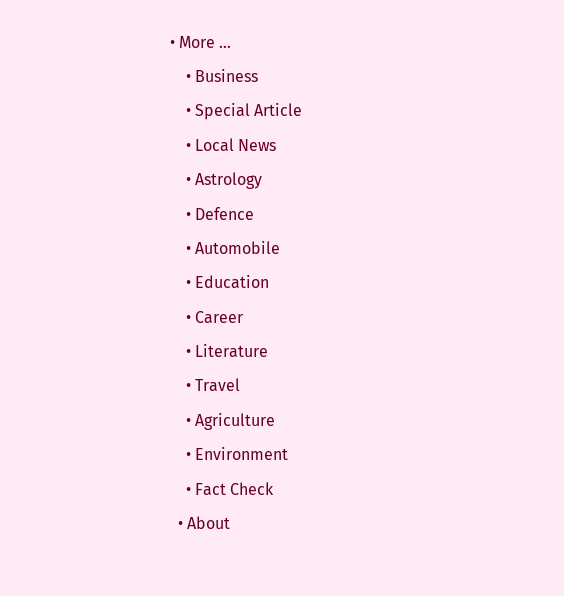• More …
    • Business
    • Special Article
    • Local News
    • Astrology
    • Defence
    • Automobile
    • Education
    • Career
    • Literature
    • Travel
    • Agriculture
    • Environment
    • Fact Check
  • About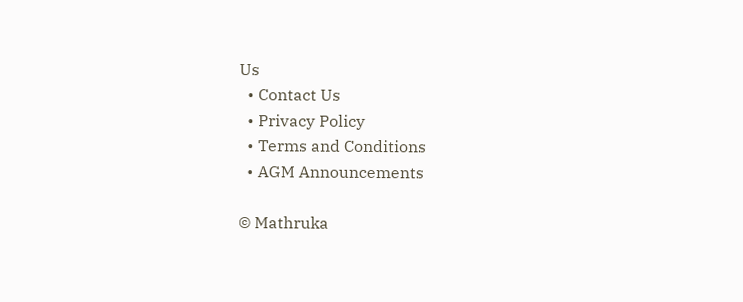Us
  • Contact Us
  • Privacy Policy
  • Terms and Conditions
  • AGM Announcements

© Mathruka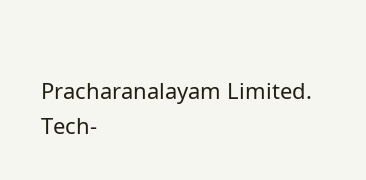Pracharanalayam Limited.
Tech-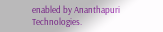enabled by Ananthapuri Technologies.